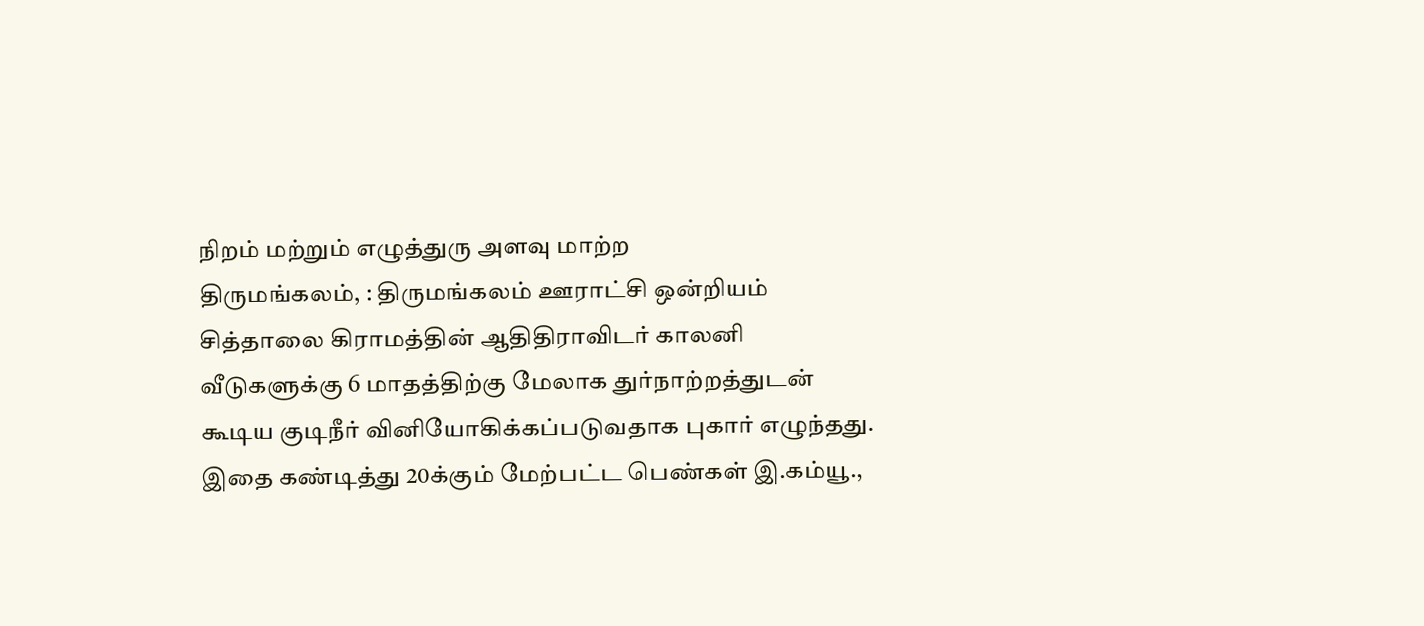நிறம் மற்றும் எழுத்துரு அளவு மாற்ற
திருமங்கலம், : திருமங்கலம் ஊராட்சி ஒன்றியம் சித்தாலை கிராமத்தின் ஆதிதிராவிடர் காலனி வீடுகளுக்கு 6 மாதத்திற்கு மேலாக துர்நாற்றத்துடன் கூடிய குடிநீர் வினியோகிக்கப்படுவதாக புகார் எழுந்தது.
இதை கண்டித்து 20க்கும் மேற்பட்ட பெண்கள் இ.கம்யூ.,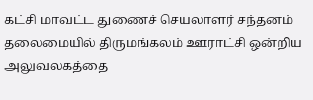கட்சி மாவட்ட துணைச் செயலாளர் சந்தனம் தலைமையில் திருமங்கலம் ஊராட்சி ஒன்றிய அலுவலகத்தை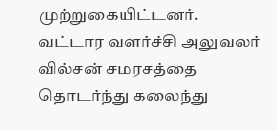முற்றுகையிட்டனர். வட்டார வளர்ச்சி அலுவலர் வில்சன் சமரசத்தை தொடர்ந்து கலைந்து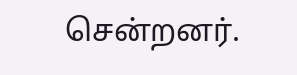சென்றனர்.